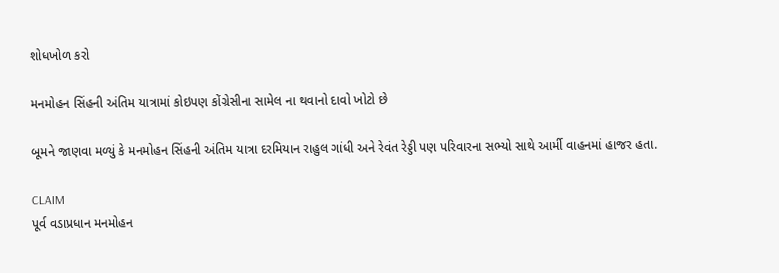શોધખોળ કરો

મનમોહન સિંહની અંતિમ યાત્રામાં કોઇપણ કોંગ્રેસીના સામેલ ના થવાનો દાવો ખોટો છે

બૂમને જાણવા મળ્યું કે મનમોહન સિંહની અંતિમ યાત્રા દરમિયાન રાહુલ ગાંધી અને રેવંત રેડ્ડી પણ પરિવારના સભ્યો સાથે આર્મી વાહનમાં હાજર હતા.

CLAIM
પૂર્વ વડાપ્રધાન મનમોહન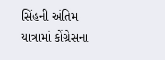સિંહની અંતિમ યાત્રામાં કોંગ્રેસના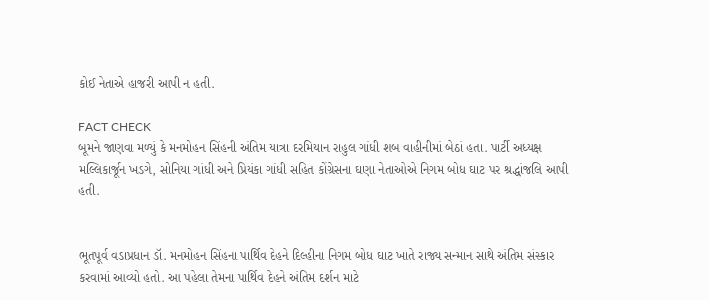કોઈ નેતાએ હાજરી આપી ન હતી.

FACT CHECK
બૂમને જાણવા મળ્યું કે મનમોહન સિંહની અંતિમ યાત્રા દરમિયાન રાહુલ ગાંધી શબ વાહીનીમાં બેઠાં હતા. પાર્ટી અધ્યક્ષ મલ્લિકાર્જૂન ખડગે, સોનિયા ગાંધી અને પ્રિયંકા ગાંધી સહિત કોંગ્રેસના ઘણા નેતાઓએ નિગમ બોધ ઘાટ પર શ્રદ્ધાંજલિ આપી હતી.


ભૂતપૂર્વ વડાપ્રધાન ડૉ. મનમોહન સિંહના પાર્થિવ દેહને દિલ્હીના નિગમ બોધ ઘાટ ખાતે રાજ્ય સન્માન સાથે અંતિમ સંસ્કાર કરવામાં આવ્યો હતો. આ પહેલા તેમના પાર્થિવ દેહને અંતિમ દર્શન માટે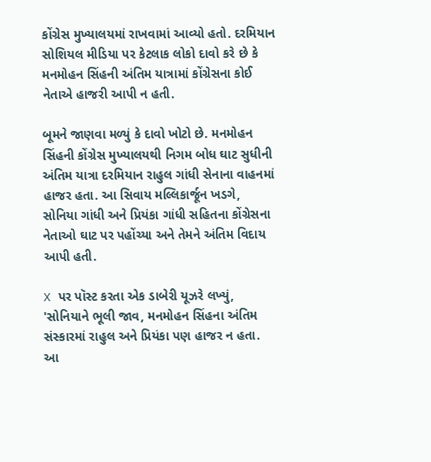કોંગ્રેસ મુખ્યાલયમાં રાખવામાં આવ્યો હતો. દરમિયાન સોશિયલ મીડિયા પર કેટલાક લોકો દાવો કરે છે કે મનમોહન સિંહની અંતિમ યાત્રામાં કોંગ્રેસના કોઈ નેતાએ હાજરી આપી ન હતી.

બૂમને જાણવા મળ્યું કે દાવો ખોટો છે. મનમોહન સિંહની કોંગ્રેસ મુખ્યાલયથી નિગમ બોધ ઘાટ સુધીની અંતિમ યાત્રા દરમિયાન રાહુલ ગાંધી સેનાના વાહનમાં હાજર હતા. આ સિવાય મલ્લિકાર્જૂન ખડગે, સોનિયા ગાંધી અને પ્રિયંકા ગાંધી સહિતના કોંગ્રેસના નેતાઓ ઘાટ પર પહોંચ્યા અને તેમને અંતિમ વિદાય આપી હતી.

X પર પૉસ્ટ કરતા એક ડાબેરી યૂઝરે લખ્યું, 'સોનિયાને ભૂલી જાવ, મનમોહન સિંહના અંતિમ સંસ્કારમાં રાહુલ અને પ્રિયંકા પણ હાજર ન હતા. આ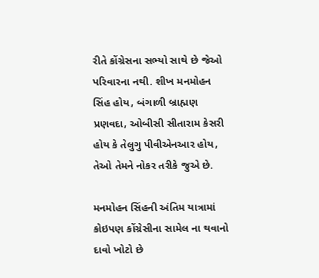રીતે કોંગ્રેસના સભ્યો સાથે છે જેઓ પરિવારના નથી. શીખ મનમોહન સિંહ હોય, બંગાળી બ્રાહ્મણ પ્રણવદા, ઓબીસી સીતારામ કેસરી હોય કે તેલુગુ પીવીએનઆર હોય, તેઓ તેમને નોકર તરીકે જુએ છે.

મનમોહન સિંહની અંતિમ યાત્રામાં કોઇપણ કોંગ્રેસીના સામેલ ના થવાનો દાવો ખોટો છે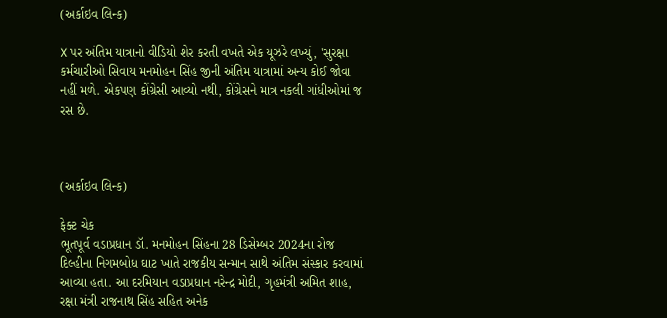(અર્કાઇવ લિન્ક)

X પર અંતિમ યાત્રાનો વીડિયો શેર કરતી વખતે એક યૂઝરે લખ્યું, 'સુરક્ષા કર્મચારીઓ સિવાય મનમોહન સિંહ જીની અંતિમ યાત્રામાં અન્ય કોઈ જોવા નહીં મળે. એકપણ કોંગ્રેસી આવ્યો નથી, કોંગ્રેસને માત્ર નકલી ગાંધીઓમાં જ રસ છે.



(અર્કાઇવ લિન્ક)

ફેક્ટ ચેક
ભૂતપૂર્વ વડાપ્રધાન ડૉ. મનમોહન સિંહના 28 ડિસેમ્બર 2024ના રોજ દિલ્હીના નિગમબોધ ઘાટ ખાતે રાજકીય સન્માન સાથે અંતિમ સંસ્કાર કરવામાં આવ્યા હતા. આ દરમિયાન વડાપ્રધાન નરેન્દ્ર મોદી, ગૃહમંત્રી અમિત શાહ, રક્ષા મંત્રી રાજનાથ સિંહ સહિત અનેક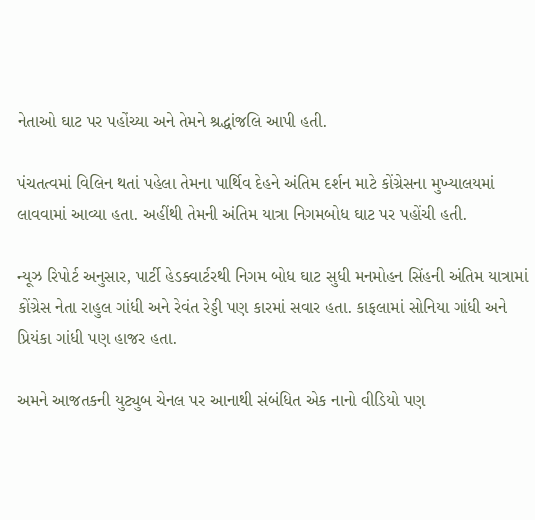નેતાઓ ઘાટ પર પહોંચ્યા અને તેમને શ્રદ્ધાંજલિ આપી હતી.

પંચતત્વમાં વિલિન થતાં પહેલા તેમના પાર્થિવ દેહને અંતિમ દર્શન માટે કોંગ્રેસના મુખ્યાલયમાં લાવવામાં આવ્યા હતા. અહીંથી તેમની અંતિમ યાત્રા નિગમબોધ ઘાટ પર પહોંચી હતી.

ન્યૂઝ રિપોર્ટ અનુસાર, પાર્ટી હેડક્વાર્ટરથી નિગમ બોધ ઘાટ સુધી મનમોહન સિંહની અંતિમ યાત્રામાં કોંગ્રેસ નેતા રાહુલ ગાંધી અને રેવંત રેડ્ડી પણ કારમાં સવાર હતા. કાફલામાં સોનિયા ગાંધી અને પ્રિયંકા ગાંધી પણ હાજર હતા.

અમને આજતકની યુટ્યુબ ચેનલ પર આનાથી સંબંધિત એક નાનો વીડિયો પણ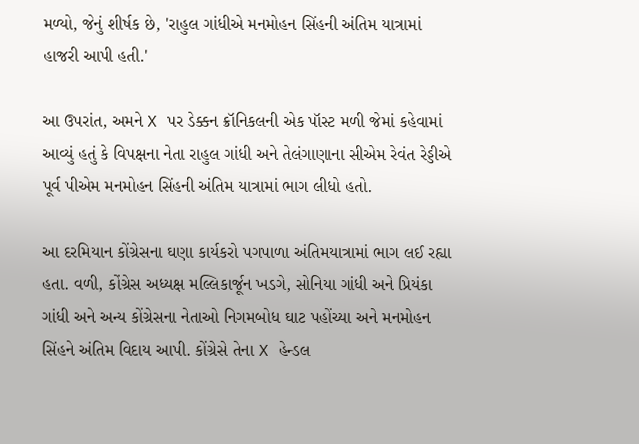મળ્યો, જેનું શીર્ષક છે, 'રાહુલ ગાંધીએ મનમોહન સિંહની અંતિમ યાત્રામાં હાજરી આપી હતી.'

આ ઉપરાંત, અમને X પર ડેક્કન ક્રૉનિકલની એક પૉસ્ટ મળી જેમાં કહેવામાં આવ્યું હતું કે વિપક્ષના નેતા રાહુલ ગાંધી અને તેલંગાણાના સીએમ રેવંત રેડ્ડીએ પૂર્વ પીએમ મનમોહન સિંહની અંતિમ યાત્રામાં ભાગ લીધો હતો.

આ દરમિયાન કોંગ્રેસના ઘણા કાર્યકરો પગપાળા અંતિમયાત્રામાં ભાગ લઈ રહ્યા હતા. વળી, કોંગ્રેસ અધ્યક્ષ મલ્લિકાર્જૂન ખડગે, સોનિયા ગાંધી અને પ્રિયંકા ગાંધી અને અન્ય કોંગ્રેસના નેતાઓ નિગમબોધ ઘાટ પહોંચ્યા અને મનમોહન સિંહને અંતિમ વિદાય આપી. કોંગ્રેસે તેના X હેન્ડલ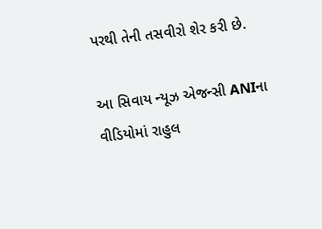પરથી તેની તસવીરો શેર કરી છે.

આ સિવાય ન્યૂઝ એજન્સી ANIના વીડિયોમાં રાહુલ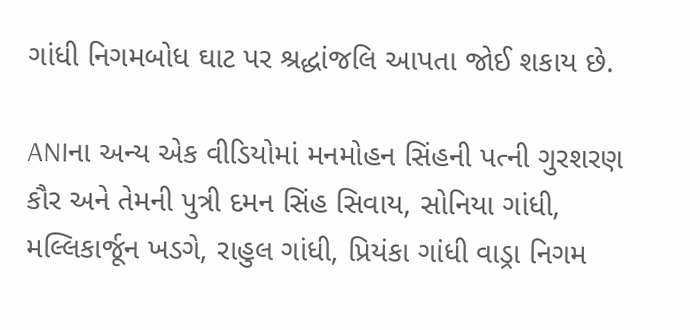ગાંધી નિગમબોધ ઘાટ પર શ્રદ્ધાંજલિ આપતા જોઈ શકાય છે.

ANIના અન્ય એક વીડિયોમાં મનમોહન સિંહની પત્ની ગુરશરણ કૌર અને તેમની પુત્રી દમન સિંહ સિવાય, સોનિયા ગાંધી, મલ્લિકાર્જૂન ખડગે, રાહુલ ગાંધી, પ્રિયંકા ગાંધી વાડ્રા નિગમ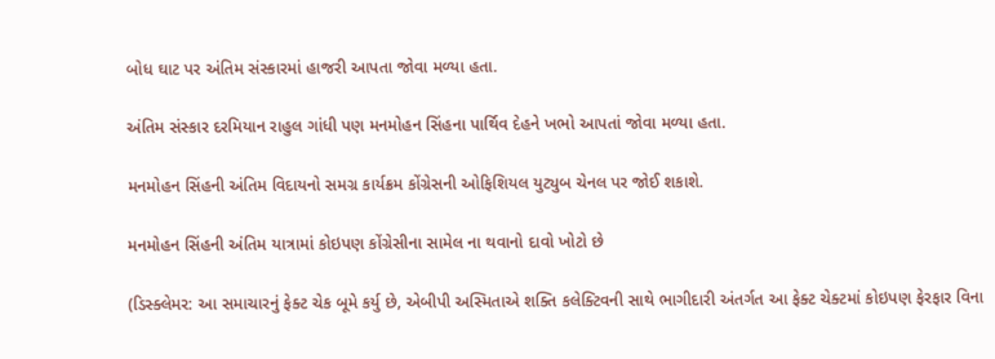બોધ ઘાટ પર અંતિમ સંસ્કારમાં હાજરી આપતા જોવા મળ્યા હતા.

અંતિમ સંસ્કાર દરમિયાન રાહુલ ગાંધી પણ મનમોહન સિંહના પાર્થિવ દેહને ખભો આપતાં જોવા મળ્યા હતા.

મનમોહન સિંહની અંતિમ વિદાયનો સમગ્ર કાર્યક્રમ કોંગ્રેસની ઓફિશિયલ યુટ્યુબ ચેનલ પર જોઈ શકાશે.

મનમોહન સિંહની અંતિમ યાત્રામાં કોઇપણ કોંગ્રેસીના સામેલ ના થવાનો દાવો ખોટો છે

(ડિસ્ક્લેમર: આ સમાચારનું ફેક્ટ ચેક બૂમે કર્યુ છે, એબીપી અસ્મિતાએ શક્તિ કલેક્ટિવની સાથે ભાગીદારી અંતર્ગત આ ફેક્ટ ચેક્ટમાં કોઇપણ ફેરફાર વિના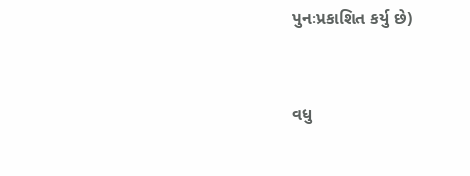પુનઃપ્રકાશિત કર્યુ છે)



વધુ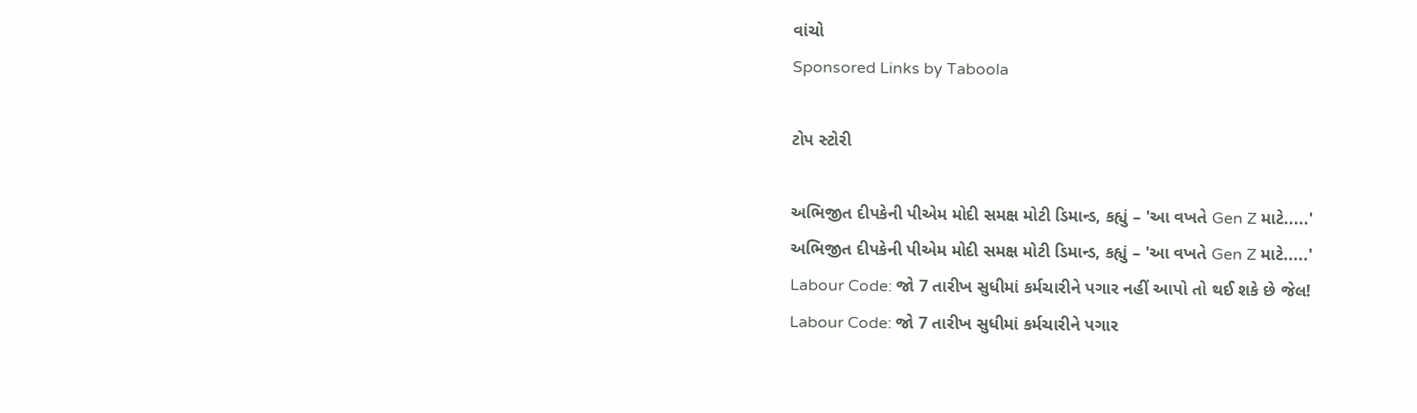વાંચો
Sponsored Links by Taboola

ટોપ સ્ટોરી

અભિજીત દીપકેની પીએમ મોદી સમક્ષ મોટી ડિમાન્ડ, કહ્યું – 'આ વખતે Gen Z માટે.....'
અભિજીત દીપકેની પીએમ મોદી સમક્ષ મોટી ડિમાન્ડ, કહ્યું – 'આ વખતે Gen Z માટે.....'
Labour Code: જો 7 તારીખ સુધીમાં કર્મચારીને પગાર નહીં આપો તો થઈ શકે છે જેલ!
Labour Code: જો 7 તારીખ સુધીમાં કર્મચારીને પગાર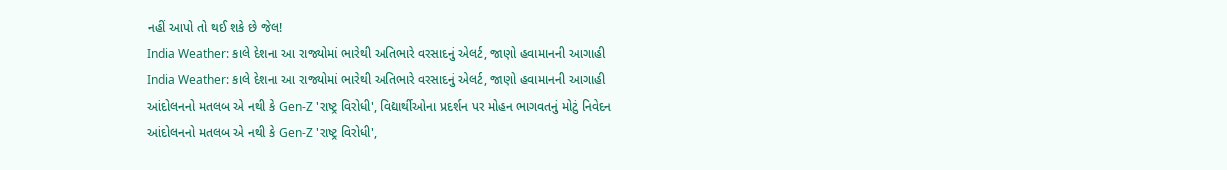નહીં આપો તો થઈ શકે છે જેલ!
India Weather: કાલે દેશના આ રાજ્યોમાં ભારેથી અતિભારે વરસાદનું એલર્ટ, જાણો હવામાનની આગાહી
India Weather: કાલે દેશના આ રાજ્યોમાં ભારેથી અતિભારે વરસાદનું એલર્ટ, જાણો હવામાનની આગાહી
આંદોલનનો મતલબ એ નથી કે Gen-Z 'રાષ્ટ્ર વિરોધી', વિદ્યાર્થીઓના પ્રદર્શન પર મોહન ભાગવતનું મોટું નિવેદન
આંદોલનનો મતલબ એ નથી કે Gen-Z 'રાષ્ટ્ર વિરોધી',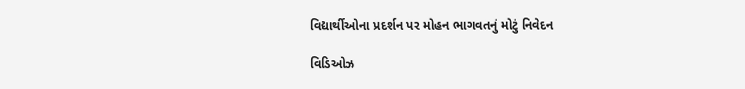વિદ્યાર્થીઓના પ્રદર્શન પર મોહન ભાગવતનું મોટું નિવેદન

વિડિઓઝ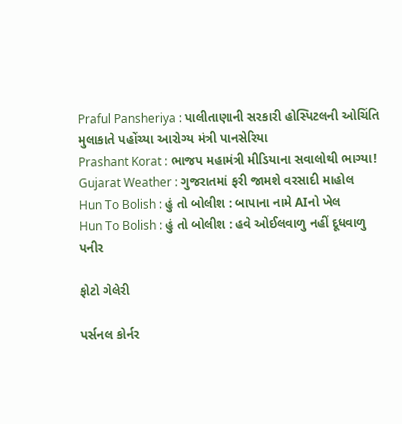Praful Pansheriya : પાલીતાણાની સરકારી હોસ્પિટલની ઓચિંતિ મુલાકાતે પહોંચ્યા આરોગ્ય મંત્રી પાનસેરિયા
Prashant Korat : ભાજપ મહામંત્રી મીડિયાના સવાલોથી ભાગ્યા!
Gujarat Weather : ગુજરાતમાં ફરી જામશે વરસાદી માહોલ
Hun To Bolish : હું તો બોલીશ : બાપાના નામે AIનો ખેલ
Hun To Bolish : હું તો બોલીશ : હવે ઓઈલવાળુ નહીં દૂધવાળુ પનીર

ફોટો ગેલેરી

પર્સનલ કોર્નર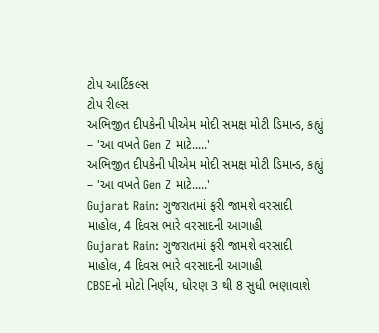ટોપ આર્ટિકલ્સ
ટોપ રીલ્સ
અભિજીત દીપકેની પીએમ મોદી સમક્ષ મોટી ડિમાન્ડ, કહ્યું – 'આ વખતે Gen Z માટે.....'
અભિજીત દીપકેની પીએમ મોદી સમક્ષ મોટી ડિમાન્ડ, કહ્યું – 'આ વખતે Gen Z માટે.....'
Gujarat Rain: ગુજરાતમાં ફરી જામશે વરસાદી માહોલ, 4 દિવસ ભારે વરસાદની આગાહી
Gujarat Rain: ગુજરાતમાં ફરી જામશે વરસાદી માહોલ, 4 દિવસ ભારે વરસાદની આગાહી
CBSEનો મોટો નિર્ણય, ધોરણ 3 થી 8 સુધી ભણાવાશે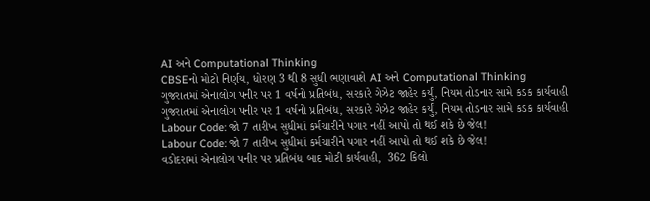AI અને Computational Thinking
CBSEનો મોટો નિર્ણય, ધોરણ 3 થી 8 સુધી ભણાવાશે AI અને Computational Thinking
ગુજરાતમાં એનાલોગ પનીર પર 1 વર્ષનો પ્રતિબંધ, સરકારે ગેઝેટ જાહેર કર્યું, નિયમ તોડનાર સામે કડક કાર્યવાહી
ગુજરાતમાં એનાલોગ પનીર પર 1 વર્ષનો પ્રતિબંધ, સરકારે ગેઝેટ જાહેર કર્યું, નિયમ તોડનાર સામે કડક કાર્યવાહી
Labour Code: જો 7 તારીખ સુધીમાં કર્મચારીને પગાર નહીં આપો તો થઈ શકે છે જેલ!
Labour Code: જો 7 તારીખ સુધીમાં કર્મચારીને પગાર નહીં આપો તો થઈ શકે છે જેલ!
વડોદરામાં એનાલોગ પનીર પર પ્રતિબંધ બાદ મોટી કાર્યવાહી,  362 કિલો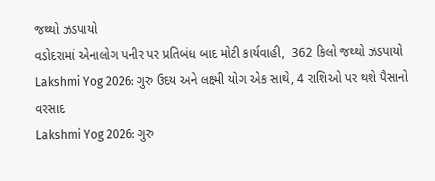જથ્થો ઝડપાયો
વડોદરામાં એનાલોગ પનીર પર પ્રતિબંધ બાદ મોટી કાર્યવાહી,  362 કિલો જથ્થો ઝડપાયો
Lakshmi Yog 2026: ગુરુ ઉદય અને લક્ષ્મી યોગ એક સાથે, 4 રાશિઓ પર થશે પૈસાનો વરસાદ
Lakshmi Yog 2026: ગુરુ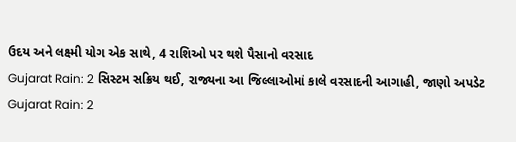ઉદય અને લક્ષ્મી યોગ એક સાથે, 4 રાશિઓ પર થશે પૈસાનો વરસાદ
Gujarat Rain: 2 સિસ્ટમ સક્રિય થઈ, રાજ્યના આ જિલ્લાઓમાં કાલે વરસાદની આગાહી, જાણો અપડેટ
Gujarat Rain: 2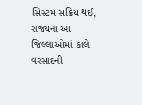સિસ્ટમ સક્રિય થઈ, રાજ્યના આ જિલ્લાઓમાં કાલે વરસાદની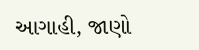આગાહી, જાણો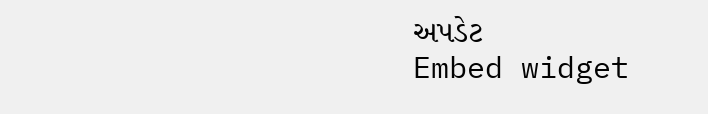અપડેટ
Embed widget